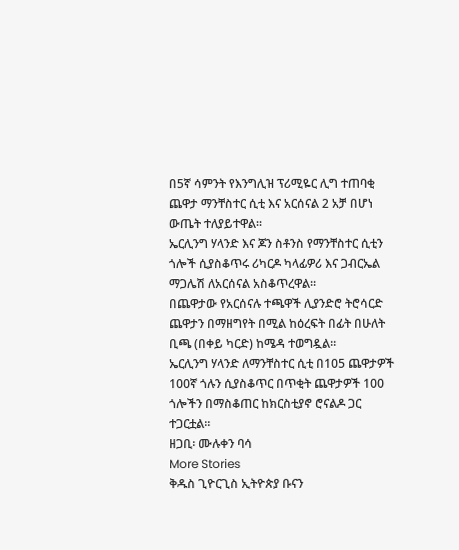በ5ኛ ሳምንት የእንግሊዝ ፕሪሚዬር ሊግ ተጠባቂ ጨዋታ ማንቸስተር ሲቲ እና አርሰናል 2 አቻ በሆነ ውጤት ተለያይተዋል።
ኤርሊንግ ሃላንድ እና ጆን ስቶንስ የማንቸስተር ሲቲን ጎሎች ሲያስቆጥሩ ሪካርዶ ካላፊዎሪ እና ጋብርኤል ማጋሌሽ ለአርሰናል አስቆጥረዋል።
በጨዋታው የአርሰናሉ ተጫዋች ሊያንድሮ ትሮሳርድ ጨዋታን በማዘግየት በሚል ከዕረፍት በፊት በሁለት ቢጫ (በቀይ ካርድ) ከሜዳ ተወግዷል።
ኤርሊንግ ሃላንድ ለማንቸስተር ሲቲ በ105 ጨዋታዎች 100ኛ ጎሉን ሲያስቆጥር በጥቂት ጨዋታዎች 100 ጎሎችን በማስቆጠር ከክርስቲያኖ ሮናልዶ ጋር ተጋርቷል።
ዘጋቢ፡ ሙሉቀን ባሳ
More Stories
ቅዱስ ጊዮርጊስ ኢትዮጵያ ቡናን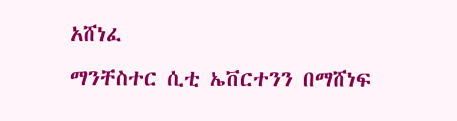አሸነፈ
ማንቸስተር ሲቲ ኤቨርተንን በማሸነፍ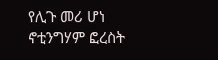የሊጉ መሪ ሆነ
ኖቲንግሃም ፎረስት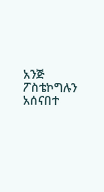አንጅ ፖስቴኮግሉን አሰናበተ